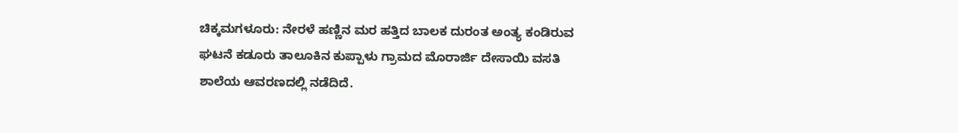ಚಿಕ್ಕಮಗಳೂರು: ನೇರಳೆ ಹಣ್ಣಿನ ಮರ ಹತ್ತಿದ ಬಾಲಕ ದುರಂತ ಅಂತ್ಯ ಕಂಡಿರುವ ಘಟನೆ ಕಡೂರು ತಾಲೂಕಿನ ಕುಪ್ಪಾಳು ಗ್ರಾಮದ ಮೊರಾರ್ಜಿ ದೇಸಾಯಿ ವಸತಿ ಶಾಲೆಯ ಆವರಣದಲ್ಲಿ ನಡೆದಿದೆ.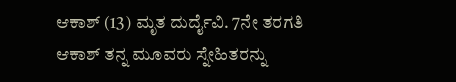ಆಕಾಶ್ (13) ಮೃತ ದುರ್ದೈವಿ. 7ನೇ ತರಗತಿ ಆಕಾಶ್ ತನ್ನ ಮೂವರು ಸ್ನೇಹಿತರನ್ನು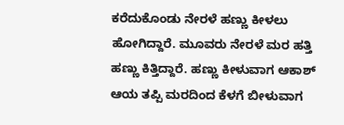ಕರೆದುಕೊಂಡು ನೇರಳೆ ಹಣ್ಣು ಕೀಳಲು ಹೋಗಿದ್ದಾರೆ. ಮೂವರು ನೇರಳೆ ಮರ ಹತ್ತಿ ಹಣ್ಣು ಕಿತ್ತಿದ್ದಾರೆ. ಹಣ್ಣು ಕೀಳುವಾಗ ಆಕಾಶ್ ಆಯ ತಪ್ಪಿ ಮರದಿಂದ ಕೆಳಗೆ ಬೀಳುವಾಗ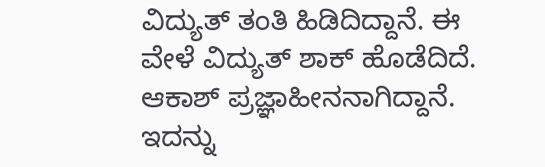ವಿದ್ಯುತ್ ತಂತಿ ಹಿಡಿದಿದ್ದಾನೆ. ಈ ವೇಳೆ ವಿದ್ಯುತ್ ಶಾಕ್ ಹೊಡೆದಿದೆ. ಆಕಾಶ್ ಪ್ರಜ್ಞಾಹೀನನಾಗಿದ್ದಾನೆ.
ಇದನ್ನು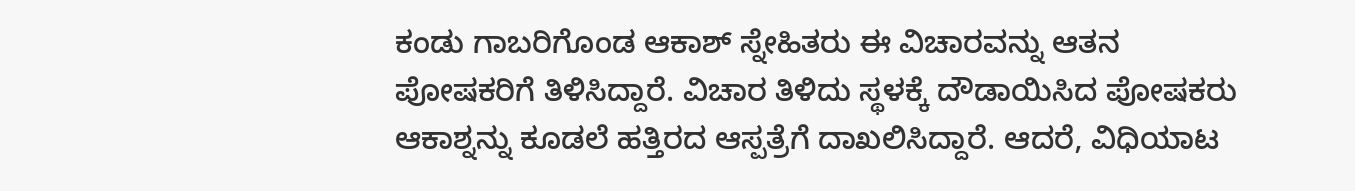ಕಂಡು ಗಾಬರಿಗೊಂಡ ಆಕಾಶ್ ಸ್ನೇಹಿತರು ಈ ವಿಚಾರವನ್ನು ಆತನ ಪೋಷಕರಿಗೆ ತಿಳಿಸಿದ್ದಾರೆ. ವಿಚಾರ ತಿಳಿದು ಸ್ಥಳಕ್ಕೆ ದೌಡಾಯಿಸಿದ ಪೋಷಕರು ಆಕಾಶ್ನನ್ನು ಕೂಡಲೆ ಹತ್ತಿರದ ಆಸ್ಪತ್ರೆಗೆ ದಾಖಲಿಸಿದ್ದಾರೆ. ಆದರೆ, ವಿಧಿಯಾಟ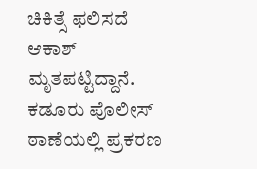ಚಿಕಿತ್ಸೆ ಫಲಿಸದೆ ಆಕಾಶ್ ಮೃತಪಟ್ಟಿದ್ದಾನೆ. ಕಡೂರು ಪೊಲೀಸ್ ಠಾಣೆಯಲ್ಲಿ ಪ್ರಕರಣ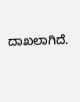ದಾಖಲಾಗಿದೆ.